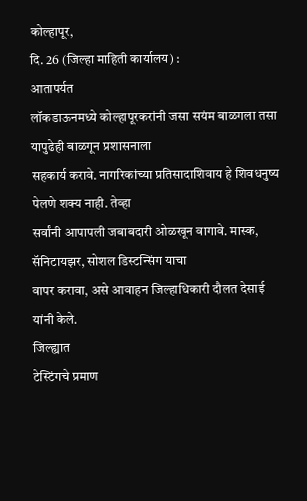कोल्हापूर,
दि. 26 (जिल्हा माहिती कार्यालय) :
आतापर्यत
लॉकडाऊनमध्ये कोल्हापूरकरांनी जसा सयंम बाळगला तसा यापुढेही बाळगून प्रशासनाला
सहकार्य करावे. नागरिकांच्या प्रतिसादाशिवाय हे शिवधनुष्य पेलणे शक्य नाही. तेव्हा
सर्वांनी आपापली जबाबदारी ओळखून वागावे. मास्क, सॅनिटायझर, सोशल डिस्टन्सिंग याचा
वापर करावा, असे आवाहन जिल्हाधिकारी दौलत देसाई यांनी केले.
जिल्ह्यात
टेस्टिंगचे प्रमाण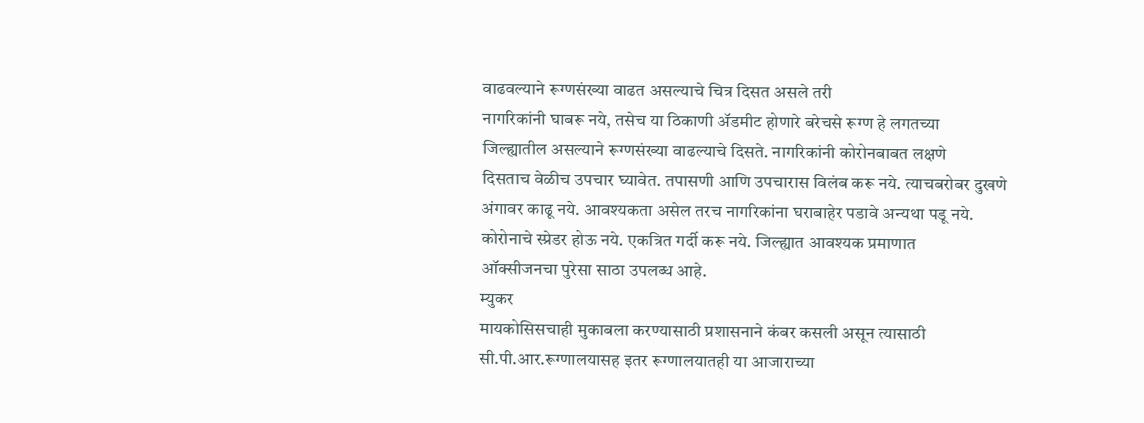वाढवल्याने रूग्णसंख्या वाढत असल्याचे चित्र दिसत असले तरी
नागरिकांनी घाबरू नये, तसेच या ठिकाणी ॲडमीट होणारे बरेचसे रूग्ण हे लगतच्या
जिल्ह्यातील असल्याने रूग्णसंख्या वाढल्याचे दिसते. नागरिकांनी कोरोनबाबत लक्षणे
दिसताच वेळीच उपचार घ्यावेत. तपासणी आणि उपचारास विलंब करू नये. त्याचबरोबर दुखणे
अंगावर काढू नये. आवश्यकता असेल तरच नागरिकांना घराबाहेर पडावे अन्यथा पडू नये.
कोरोनाचे स्प्रेडर होऊ नये. एकत्रित गर्दी करू नये. जिल्ह्यात आवश्यक प्रमाणात
ऑक्सीजनचा पुरेसा साठा उपलब्ध आहे.
म्युकर
मायकोसिसचाही मुकाबला करण्यासाठी प्रशासनाने कंबर कसली असून त्यासाठी
सी.पी.आर.रूग्णालयासह इतर रूग्णालयातही या आजाराच्या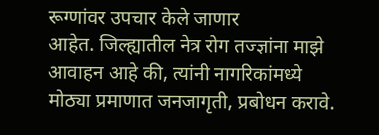रूग्णांवर उपचार केले जाणार
आहेत. जिल्ह्यातील नेत्र रोग तज्ज्ञांना माझे आवाहन आहे की, त्यांनी नागरिकांमध्ये
मोठ्या प्रमाणात जनजागृती, प्रबोधन करावे.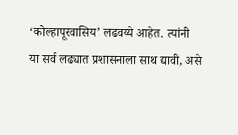‘कोल्हापूरवासिय’ लढवय्ये आहेत. त्यांनी
या सर्व लढ्यात प्रशासनाला साथ द्यावी, असे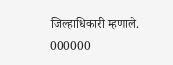जिल्हाधिकारी म्हणाले.
000000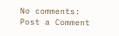No comments:
Post a Comment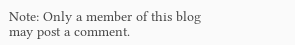Note: Only a member of this blog may post a comment.